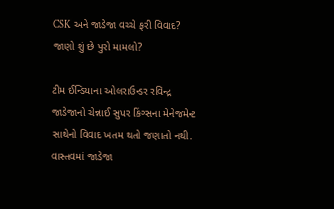CSK અને જાડેજા વચ્ચે ફરી વિવાદ? જાણો શું છે પુરો મામલો?

ટીમ ઈન્ડિયાના ઓલરાઉન્ડર રવિન્દ્ર જાડેજાનો ચેન્નાઈ સુપર કિંગ્સના મેનેજમેન્ટ સાથેનો વિવાદ ખતમ થતો જણાતો નથી. વાસ્તવમાં જાડેજા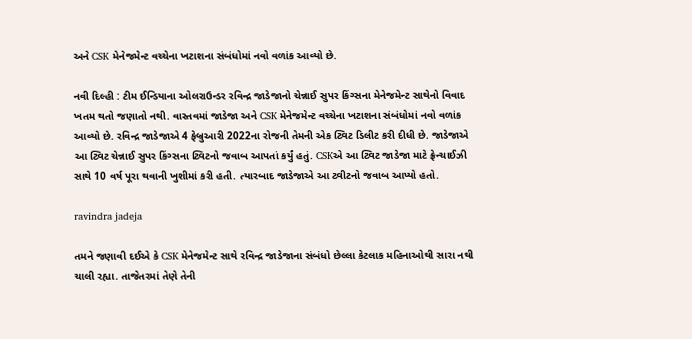અને CSK મેનેજમેન્ટ વચ્ચેના ખટાશના સંબંધોમાં નવો વળાંક આવ્યો છે.

નવી દિલ્હી : ટીમ ઈન્ડિયાના ઓલરાઉન્ડર રવિન્દ્ર જાડેજાનો ચેન્નાઈ સુપર કિંગ્સના મેનેજમેન્ટ સાથેનો વિવાદ ખતમ થતો જણાતો નથી. વાસ્તવમાં જાડેજા અને CSK મેનેજમેન્ટ વચ્ચેના ખટાશના સંબંધોમાં નવો વળાંક આવ્યો છે. રવિન્દ્ર જાડેજાએ 4 ફેબ્રુઆરી 2022ના રોજની તેમની એક ટ્વિટ ડિલીટ કરી દીધી છે. જાડેજાએ આ ટ્વિટ ચેન્નાઈ સુપર કિંગ્સના ટ્વિટનો જવાબ આપતાં કર્યું હતું. CSKએ આ ટ્વિટ જાડેજા માટે ફ્રેન્ચાઈઝી સાથે 10 વર્ષ પૂરા થવાની ખુશીમાં કરી હતી. ત્યારબાદ જાડેજાએ આ ટ્વીટનો જવાબ આપ્યો હતો.

ravindra jadeja

તમને જણાવી દઈએ કે CSK મેનેજમેન્ટ સાથે રવિન્દ્ર જાડેજાના સંબંધો છેલ્લા કેટલાક મહિનાઓથી સારા નથી ચાલી રહ્યા. તાજેતરમાં તેણે તેની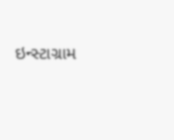ઇન્સ્ટાગ્રામ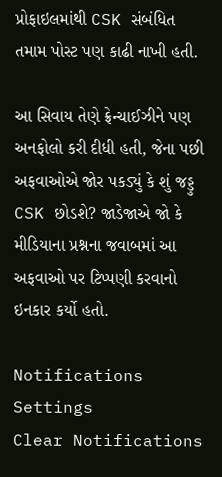પ્રોફાઇલમાંથી CSK સંબંધિત તમામ પોસ્ટ પણ કાઢી નાખી હતી.

આ સિવાય તેણે ફ્રેન્ચાઈઝીને પણ અનફોલો કરી દીધી હતી, જેના પછી અફવાઓએ જોર પકડ્યું કે શું જડ્ડુ CSK છોડશે? જાડેજાએ જો કે મીડિયાના પ્રશ્નના જવાબમાં આ અફવાઓ પર ટિપ્પણી કરવાનો ઇનકાર કર્યો હતો.

Notifications
Settings
Clear Notifications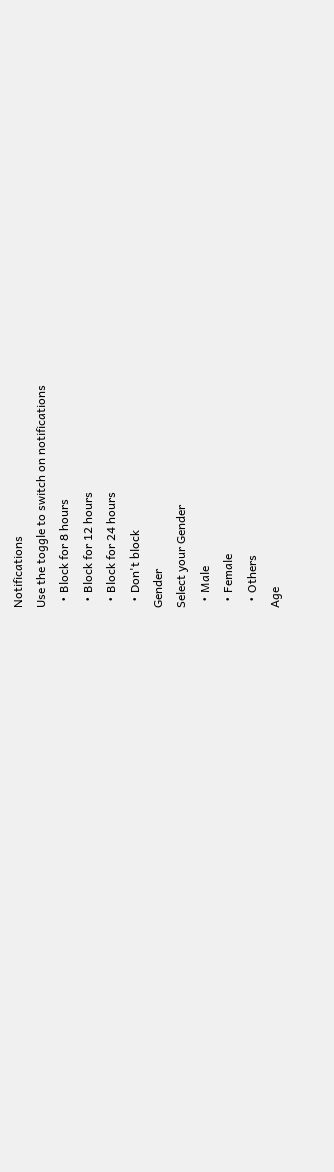Notifications
Use the toggle to switch on notifications
  • Block for 8 hours
  • Block for 12 hours
  • Block for 24 hours
  • Don't block
Gender
Select your Gender
  • Male
  • Female
  • Others
Age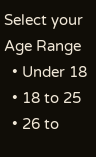Select your Age Range
  • Under 18
  • 18 to 25
  • 26 to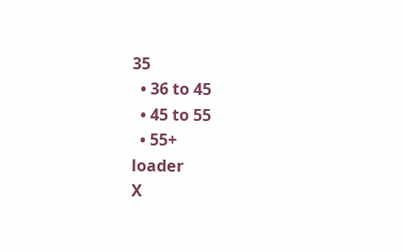35
  • 36 to 45
  • 45 to 55
  • 55+
loader
X